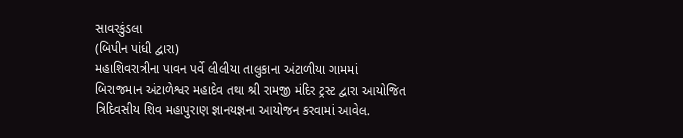સાવરકુંડલા
(બિપીન પાંધી દ્વારા)
મહાશિવરાત્રીના પાવન પર્વે લીલીયા તાલુકાના અંટાળીયા ગામમાં બિરાજમાન અંટાળેશ્વર મહાદેવ તથા શ્રી રામજી મંદિર ટ્રસ્ટ દ્વારા આયોજિત ત્રિદિવસીય શિવ મહાપુરાણ જ્ઞાનયજ્ઞના આયોજન કરવામાં આવેલ.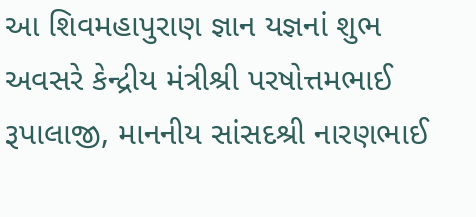આ શિવમહાપુરાણ જ્ઞાન યજ્ઞનાં શુભ અવસરે કેન્દ્રીય મંત્રીશ્રી પરષોત્તમભાઈ રૂપાલાજી, માનનીય સાંસદશ્રી નારણભાઈ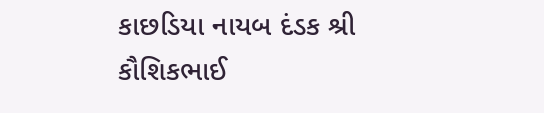કાછડિયા નાયબ દંડક શ્રી કૌશિકભાઈ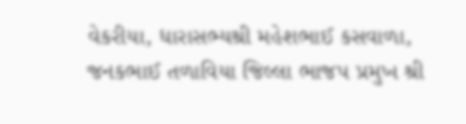વેકરીયા, ધારાસભ્યશ્રી મહેશભાઈ કસવાળા, જનકભાઈ તળાવિયા જિલ્લા ભાજપ પ્રમુખ શ્રી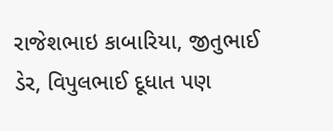રાજેશભાઇ કાબારિયા, જીતુભાઈ ડેર, વિપુલભાઈ દૂધાત પણ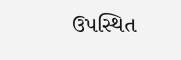ઉપસ્થિત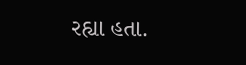રહ્યા હતા.